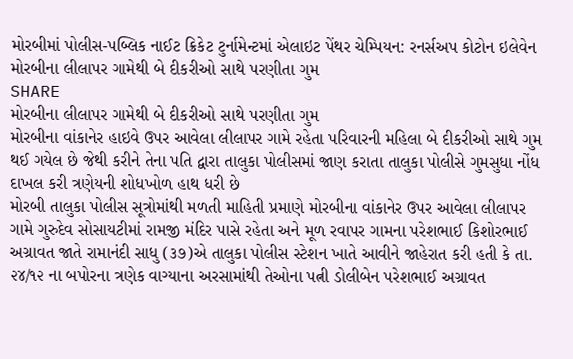મોરબીમાં પોલીસ-પબ્લિક નાઈટ ક્રિકેટ ટુર્નામેન્ટમાં એલાઇટ પેંથર ચેમ્પિયન: રનર્સઅપ કોટોન ઇલેવેન
મોરબીના લીલાપર ગામેથી બે દીકરીઓ સાથે પરણીતા ગુમ
SHARE
મોરબીના લીલાપર ગામેથી બે દીકરીઓ સાથે પરણીતા ગુમ
મોરબીના વાંકાનેર હાઇવે ઉપર આવેલા લીલાપર ગામે રહેતા પરિવારની મહિલા બે દીકરીઓ સાથે ગુમ થઈ ગયેલ છે જેથી કરીને તેના પતિ દ્વારા તાલુકા પોલીસમાં જાણ કરાતા તાલુકા પોલીસે ગુમસુધા નોંધ દાખલ કરી ત્રણેયની શોધખોળ હાથ ધરી છે
મોરબી તાલુકા પોલીસ સૂત્રોમાંથી મળતી માહિતી પ્રમાણે મોરબીના વાંકાનેર ઉપર આવેલા લીલાપર ગામે ગુરુદેવ સોસાયટીમાં રામજી મંદિર પાસે રહેતા અને મૂળ રવાપર ગામના પરેશભાઈ કિશોરભાઈ અગ્રાવત જાતે રામાનંદી સાધુ (૩૭)એ તાલુકા પોલીસ સ્ટેશન ખાતે આવીને જાહેરાત કરી હતી કે તા. ૨૪/૧૨ ના બપોરના ત્રણેક વાગ્યાના અરસામાંથી તેઓના પત્ની ડોલીબેન પરેશભાઈ અગ્રાવત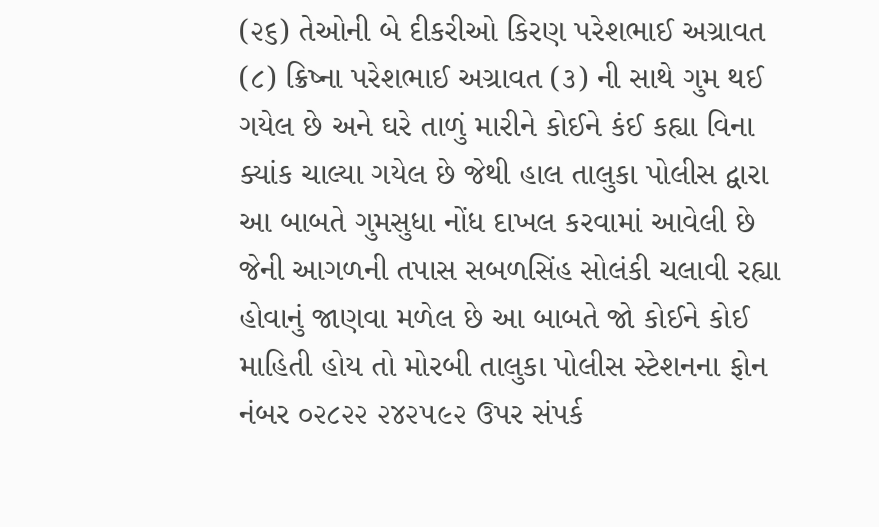(૨૬) તેઓની બે દીકરીઓ કિરણ પરેશભાઈ અગ્રાવત (૮) ક્રિષ્ના પરેશભાઈ અગ્રાવત (૩) ની સાથે ગુમ થઈ ગયેલ છે અને ઘરે તાળું મારીને કોઈને કંઈ કહ્યા વિના ક્યાંક ચાલ્યા ગયેલ છે જેથી હાલ તાલુકા પોલીસ દ્વારા આ બાબતે ગુમસુધા નોંધ દાખલ કરવામાં આવેલી છે જેની આગળની તપાસ સબળસિંહ સોલંકી ચલાવી રહ્યા હોવાનું જાણવા મળેલ છે આ બાબતે જો કોઈને કોઈ માહિતી હોય તો મોરબી તાલુકા પોલીસ સ્ટેશનના ફોન નંબર ૦૨૮૨૨ ૨૪૨૫૯૨ ઉપર સંપર્ક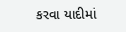કરવા યાદીમાં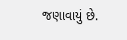જણાવાયું છે.